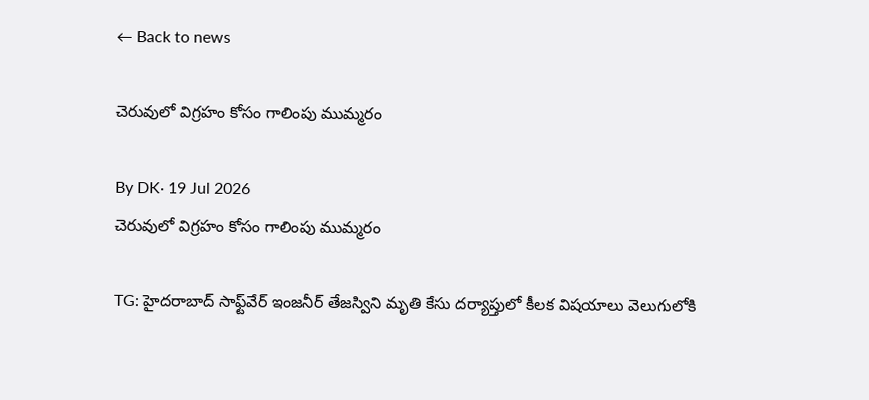← Back to news

చెరువులో విగ్రహం కోసం గాలింపు ముమ్మరం

By DK· 19 Jul 2026
చెరువులో విగ్రహం కోసం గాలింపు ముమ్మరం

TG: హైదరాబాద్ సాఫ్ట్‌వేర్ ఇంజనీర్ తేజస్విని మృతి కేసు దర్యాప్తులో కీలక విషయాలు వెలుగులోకి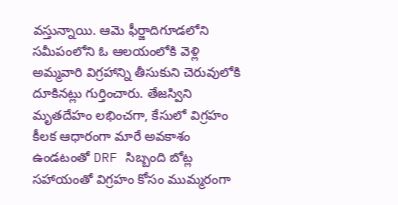వస్తున్నాయి. ఆమె ఫీర్జాదిగూడలోని సమీపంలోని ఓ ఆలయంలోకి వెళ్లి అమ్మవారి విగ్రహాన్ని తీసుకుని చెరువులోకి దూకినట్లు గుర్తించారు. తేజస్విని మృతదేహం లభించగా, కేసులో విగ్రహం కీలక ఆధారంగా మారే అవకాశం ఉండటంతో DRF సిబ్బంది బోట్ల సహాయంతో విగ్రహం కోసం ముమ్మరంగా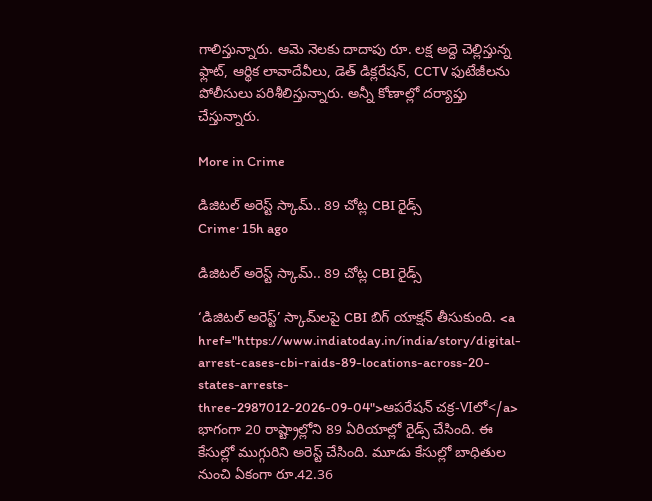గాలిస్తున్నారు. ఆమె నెలకు దాదాపు రూ. లక్ష అద్దె చెల్లిస్తున్న ఫ్లాట్, ఆర్థిక లావాదేవీలు, డెత్ డిక్లరేషన్, CCTV ఫుటేజీలను పోలీసులు పరిశీలిస్తున్నారు. అన్నీ కోణాల్లో దర్యాప్తు చేస్తున్నారు.

More in Crime

డిజిటల్ అరెస్ట్ స్కామ్.. 89 చోట్ల CBI రైడ్స్
Crime· 15h ago

డిజిటల్ అరెస్ట్ స్కామ్.. 89 చోట్ల CBI రైడ్స్

‘డిజిటల్ అరెస్ట్’ స్కామ్‌లపై CBI బిగ్ యాక్షన్ తీసుకుంది. <a href="https://www.indiatoday.in/india/story/digital-arrest-cases-cbi-raids-89-locations-across-20-states-arrests-three-2987012-2026-09-04">ఆపరేషన్ చక్ర-VIలో</a> భాగంగా 20 రాష్ట్రాల్లోని 89 ఏరియాల్లో రైడ్స్ చేసింది. ఈ కేసుల్లో ముగ్గురిని అరెస్ట్ చేసింది. మూడు కేసుల్లో బాధితుల నుంచి ఏకంగా రూ.42.36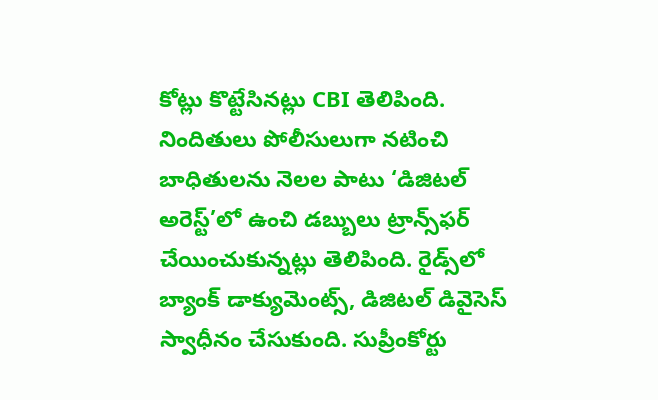కోట్లు కొట్టేసినట్లు CBI తెలిపింది. నిందితులు పోలీసులుగా నటించి బాధితులను నెలల పాటు ‘డిజిటల్ అరెస్ట్’లో ఉంచి డబ్బులు ట్రాన్స్‌ఫర్ చేయించుకున్నట్లు తెలిపింది. రైడ్స్‌లో బ్యాంక్ డాక్యుమెంట్స్, డిజిటల్ డివైసెస్ స్వాధీనం చేసుకుంది. సుప్రీంకోర్టు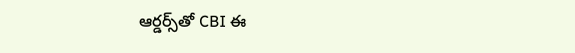ఆర్డర్స్‌తో CBI ఈ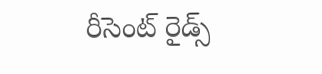రీసెంట్ రైడ్స్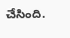చేసింది.